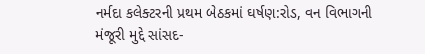નર્મદા કલેક્ટરની પ્રથમ બેઠકમાં ઘર્ષણ:રોડ, વન વિભાગની મંજૂરી મુદ્દે સાંસદ-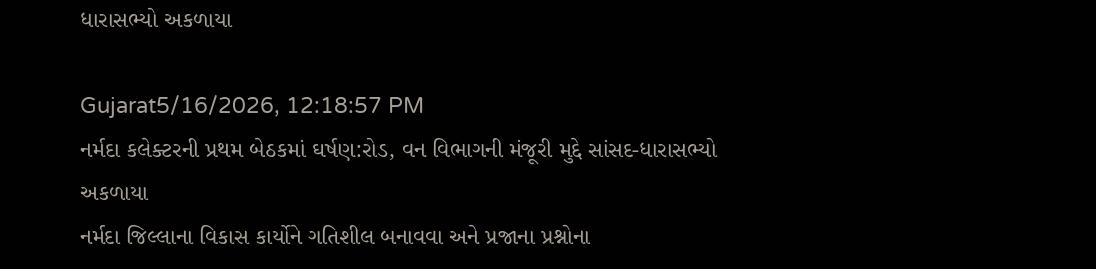ધારાસભ્યો અકળાયા

Gujarat5/16/2026, 12:18:57 PM
નર્મદા કલેક્ટરની પ્રથમ બેઠકમાં ઘર્ષણ:રોડ, વન વિભાગની મંજૂરી મુદ્દે સાંસદ-ધારાસભ્યો અકળાયા
નર્મદા જિલ્લાના વિકાસ કાર્યોને ગતિશીલ બનાવવા અને પ્રજાના પ્રશ્નોના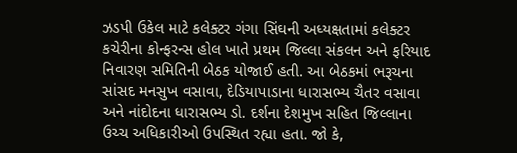ઝડપી ઉકેલ માટે કલેક્ટર ગંગા સિંઘની અધ્યક્ષતામાં કલેક્ટર કચેરીના કોન્ફરન્સ હોલ ખાતે પ્રથમ જિલ્લા સંકલન અને ફરિયાદ નિવારણ સમિતિની બેઠક યોજાઈ હતી. આ બેઠકમાં ભરૂચના સાંસદ મનસુખ વસાવા, દેડિયાપાડાના ધારાસભ્ય ચૈતર વસાવા અને નાંદોદના ધારાસભ્ય ડો. દર્શના દેશમુખ સહિત જિલ્લાના ઉચ્ચ અધિકારીઓ ઉપસ્થિત રહ્યા હતા. જો કે,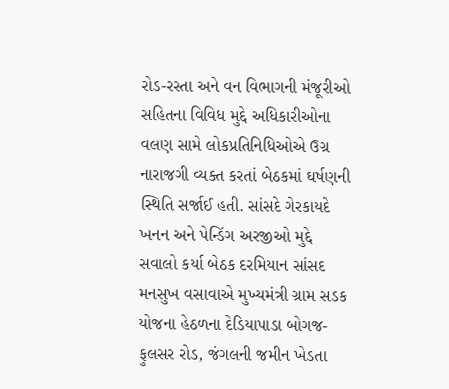રોડ-રસ્તા અને વન વિભાગની મંજૂરીઓ સહિતના વિવિધ મુદ્દે અધિકારીઓના વલણ સામે લોકપ્રતિનિધિઓએ ઉગ્ર નારાજગી વ્યક્ત કરતાં બેઠકમાં ઘર્ષણની સ્થિતિ સર્જાઈ હતી. સાંસદે ગેરકાયદે ખનન અને પેન્ડિંગ અરજીઓ મુદ્દે સવાલો કર્યા બેઠક દરમિયાન સાંસદ મનસુખ વસાવાએ મુખ્યમંત્રી ગ્રામ સડક યોજના હેઠળના દેડિયાપાડા બોગજ-ફુલસર રોડ, જંગલની જમીન ખેડતા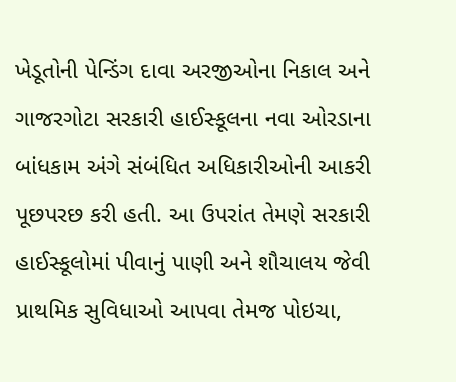ખેડૂતોની પેન્ડિંગ દાવા અરજીઓના નિકાલ અને ગાજરગોટા સરકારી હાઈસ્કૂલના નવા ઓરડાના બાંધકામ અંગે સંબંધિત અધિકારીઓની આકરી પૂછપરછ કરી હતી. આ ઉપરાંત તેમણે સરકારી હાઈસ્કૂલોમાં પીવાનું પાણી અને શૌચાલય જેવી પ્રાથમિક સુવિધાઓ આપવા તેમજ પોઇચા,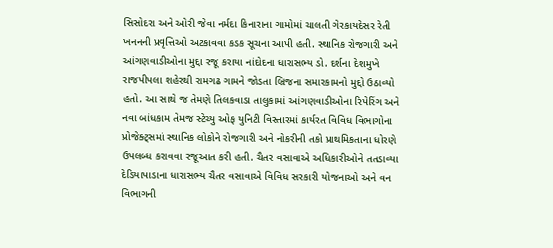સિસોદરા અને ઓરી જેવા નર્મદા કિનારાના ગામોમાં ચાલતી ગેરકાયદેસર રેતી ખનનની પ્રવૃત્તિઓ અટકાવવા કડક સૂચના આપી હતી. સ્થાનિક રોજગારી અને આંગણવાડીઓના મુદ્દા રજૂ કરાયા નાંદોદના ધારાસભ્ય ડો. દર્શના દેશમુખે રાજપીપલા શહેરથી રામગઢ ગામને જોડતા બ્રિજના સમારકામનો મુદ્દો ઉઠાવ્યો હતો. આ સાથે જ તેમણે તિલકવાડા તાલુકામાં આંગણવાડીઓના રિપેરિંગ અને નવા બાંધકામ તેમજ સ્ટેચ્યુ ઓફ યુનિટી વિસ્તારમાં કાર્યરત વિવિધ વિભાગોના પ્રોજેક્ટ્સમાં સ્થાનિક લોકોને રોજગારી અને નોકરીની તકો પ્રાથમિકતાના ધોરણે ઉપલબ્ધ કરાવવા રજૂઆત કરી હતી. ચૈતર વસાવાએ અધિકારીઓને તતડાવ્યા દેડિયાપાડાના ધારાસભ્ય ચૈતર વસાવાએ વિવિધ સરકારી યોજનાઓ અને વન વિભાગની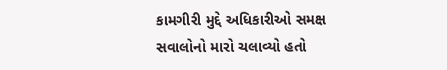કામગીરી મુદ્દે અધિકારીઓ સમક્ષ સવાલોનો મારો ચલાવ્યો હતો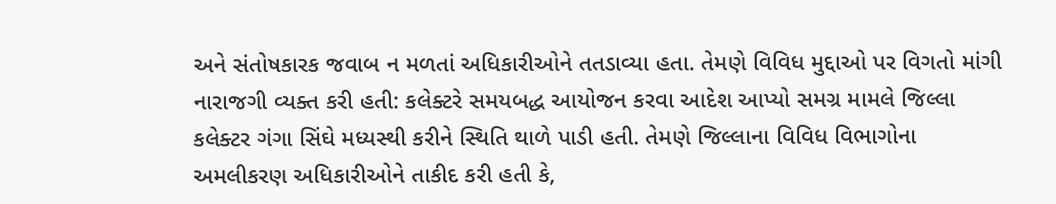અને સંતોષકારક જવાબ ન મળતાં અધિકારીઓને તતડાવ્યા હતા. તેમણે વિવિધ મુદ્દાઓ પર વિગતો માંગી નારાજગી વ્યક્ત કરી હતી: કલેક્ટરે સમયબદ્ધ આયોજન કરવા આદેશ આપ્યો સમગ્ર મામલે જિલ્લા કલેક્ટર ગંગા સિંઘે મધ્યસ્થી કરીને સ્થિતિ થાળે પાડી હતી. તેમણે જિલ્લાના વિવિધ વિભાગોના અમલીકરણ અધિકારીઓને તાકીદ કરી હતી કે,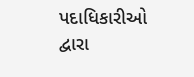પદાધિકારીઓ દ્વારા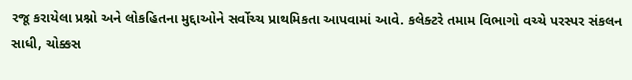રજૂ કરાયેલા પ્રશ્નો અને લોકહિતના મુદ્દાઓને સર્વોચ્ચ પ્રાથમિકતા આપવામાં આવે. કલેક્ટરે તમામ વિભાગો વચ્ચે પરસ્પર સંકલન સાધી, ચોક્કસ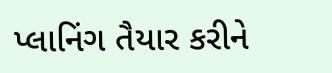પ્લાનિંગ તૈયાર કરીને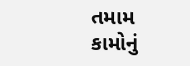તમામ કામોનું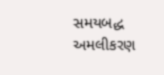સમયબદ્ધ અમલીકરણ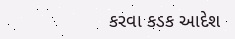કરવા કડક આદેશ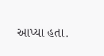આપ્યા હતા.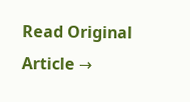Read Original Article →